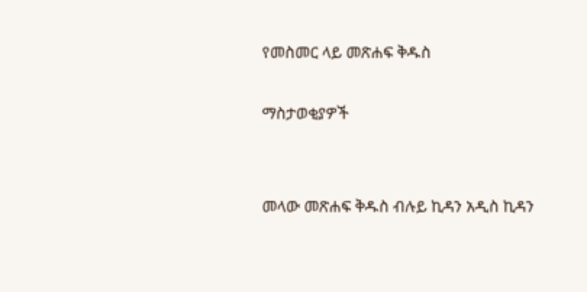የመስመር ላይ መጽሐፍ ቅዱስ

ማስታወቂያዎች


መላው መጽሐፍ ቅዱስ ብሉይ ኪዳን አዲስ ኪዳን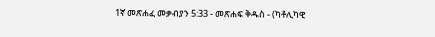1ኛ መጽሐፈ መቃብያን 5:33 - መጽሐፍ ቅዱስ - (ካቶሊካዊ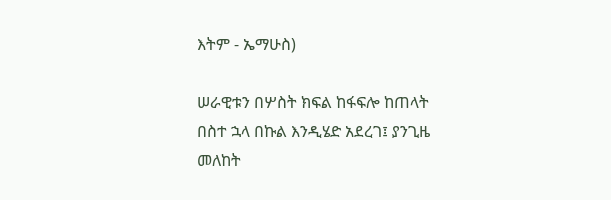እትም - ኤማሁስ)

ሠራዊቱን በሦስት ክፍል ከፋፍሎ ከጠላት በስተ ኋላ በኩል እንዲሄድ አደረገ፤ ያንጊዜ መለከት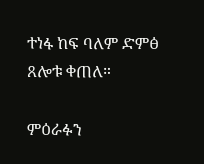ተነፋ ከፍ ባለም ድምፅ ጸሎቱ ቀጠለ።

ምዕራፉን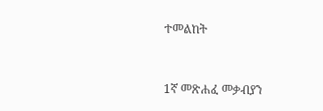ተመልከት



1ኛ መጽሐፈ መቃብያን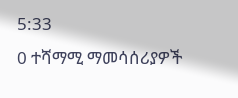5:33
0 ተሻማሚ ማመሳሰሪያዎች